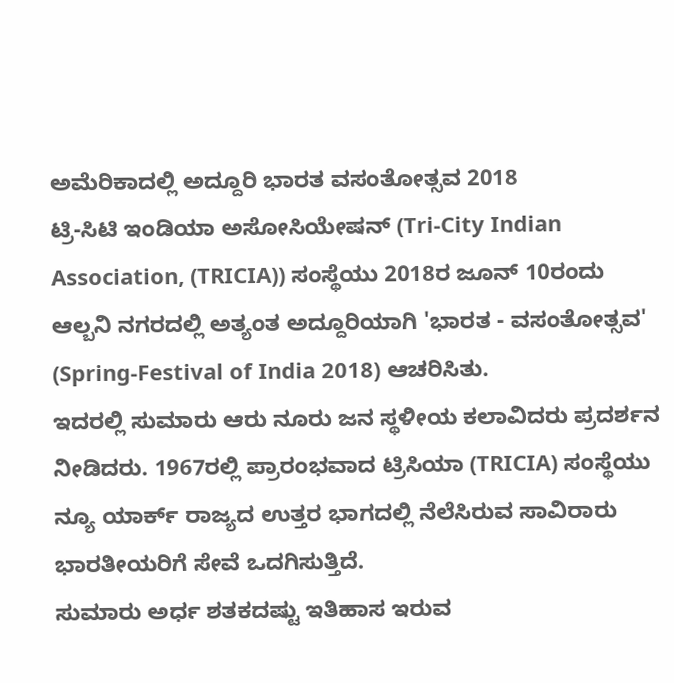ಅಮೆರಿಕಾದಲ್ಲಿ ಅದ್ದೂರಿ ಭಾರತ ವಸಂತೋತ್ಸವ 2018
ಟ್ರಿ-ಸಿಟಿ ಇಂಡಿಯಾ ಅಸೋಸಿಯೇಷನ್ (Tri-City Indian Association, (TRICIA)) ಸಂಸ್ಥೆಯು 2018ರ ಜೂನ್ 10ರಂದು ಆಲ್ಬನಿ ನಗರದಲ್ಲಿ ಅತ್ಯಂತ ಅದ್ದೂರಿಯಾಗಿ 'ಭಾರತ - ವಸಂತೋತ್ಸವ' (Spring-Festival of India 2018) ಆಚರಿಸಿತು.
ಇದರಲ್ಲಿ ಸುಮಾರು ಆರು ನೂರು ಜನ ಸ್ಥಳೀಯ ಕಲಾವಿದರು ಪ್ರದರ್ಶನ ನೀಡಿದರು. 1967ರಲ್ಲಿ ಪ್ರಾರಂಭವಾದ ಟ್ರಿಸಿಯಾ (TRICIA) ಸಂಸ್ಥೆಯು ನ್ಯೂ ಯಾರ್ಕ್ ರಾಜ್ಯದ ಉತ್ತರ ಭಾಗದಲ್ಲಿ ನೆಲೆಸಿರುವ ಸಾವಿರಾರು ಭಾರತೀಯರಿಗೆ ಸೇವೆ ಒದಗಿಸುತ್ತಿದೆ.
ಸುಮಾರು ಅರ್ಧ ಶತಕದಷ್ಟು ಇತಿಹಾಸ ಇರುವ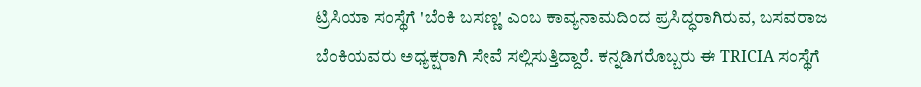ಟ್ರಿಸಿಯಾ ಸಂಸ್ಥೆಗೆ 'ಬೆಂಕಿ ಬಸಣ್ಣ' ಎಂಬ ಕಾವ್ಯನಾಮದಿಂದ ಪ್ರಸಿದ್ಧರಾಗಿರುವ, ಬಸವರಾಜ ಬೆಂಕಿಯವರು ಅಧ್ಯಕ್ಷರಾಗಿ ಸೇವೆ ಸಲ್ಲಿಸುತ್ತಿದ್ದಾರೆ. ಕನ್ನಡಿಗರೊಬ್ಬರು ಈ TRICIA ಸಂಸ್ಥೆಗೆ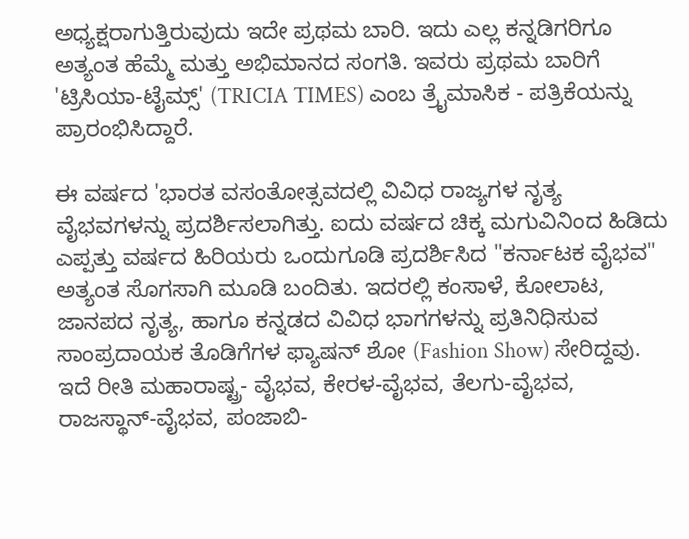ಅಧ್ಯಕ್ಷರಾಗುತ್ತಿರುವುದು ಇದೇ ಪ್ರಥಮ ಬಾರಿ. ಇದು ಎಲ್ಲ ಕನ್ನಡಿಗರಿಗೂ ಅತ್ಯಂತ ಹೆಮ್ಮೆ ಮತ್ತು ಅಭಿಮಾನದ ಸಂಗತಿ. ಇವರು ಪ್ರಥಮ ಬಾರಿಗೆ 'ಟ್ರಿಸಿಯಾ-ಟೈಮ್ಸ್' (TRICIA TIMES) ಎಂಬ ತ್ರೈಮಾಸಿಕ - ಪತ್ರಿಕೆಯನ್ನು ಪ್ರಾರಂಭಿಸಿದ್ದಾರೆ.

ಈ ವರ್ಷದ 'ಭಾರತ ವಸಂತೋತ್ಸವದಲ್ಲಿ ವಿವಿಧ ರಾಜ್ಯಗಳ ನೃತ್ಯ ವೈಭವಗಳನ್ನು ಪ್ರದರ್ಶಿಸಲಾಗಿತ್ತು. ಐದು ವರ್ಷದ ಚಿಕ್ಕ ಮಗುವಿನಿಂದ ಹಿಡಿದು ಎಪ್ಪತ್ತು ವರ್ಷದ ಹಿರಿಯರು ಒಂದುಗೂಡಿ ಪ್ರದರ್ಶಿಸಿದ "ಕರ್ನಾಟಕ ವೈಭವ" ಅತ್ಯಂತ ಸೊಗಸಾಗಿ ಮೂಡಿ ಬಂದಿತು. ಇದರಲ್ಲಿ ಕಂಸಾಳೆ, ಕೋಲಾಟ, ಜಾನಪದ ನೃತ್ಯ, ಹಾಗೂ ಕನ್ನಡದ ವಿವಿಧ ಭಾಗಗಳನ್ನು ಪ್ರತಿನಿಧಿಸುವ ಸಾಂಪ್ರದಾಯಕ ತೊಡಿಗೆಗಳ ಫ್ಯಾಷನ್ ಶೋ (Fashion Show) ಸೇರಿದ್ದವು.
ಇದೆ ರೀತಿ ಮಹಾರಾಷ್ಟ್ರ- ವೈಭವ, ಕೇರಳ-ವೈಭವ, ತೆಲಗು-ವೈಭವ, ರಾಜಸ್ಥಾನ್-ವೈಭವ, ಪಂಜಾಬಿ-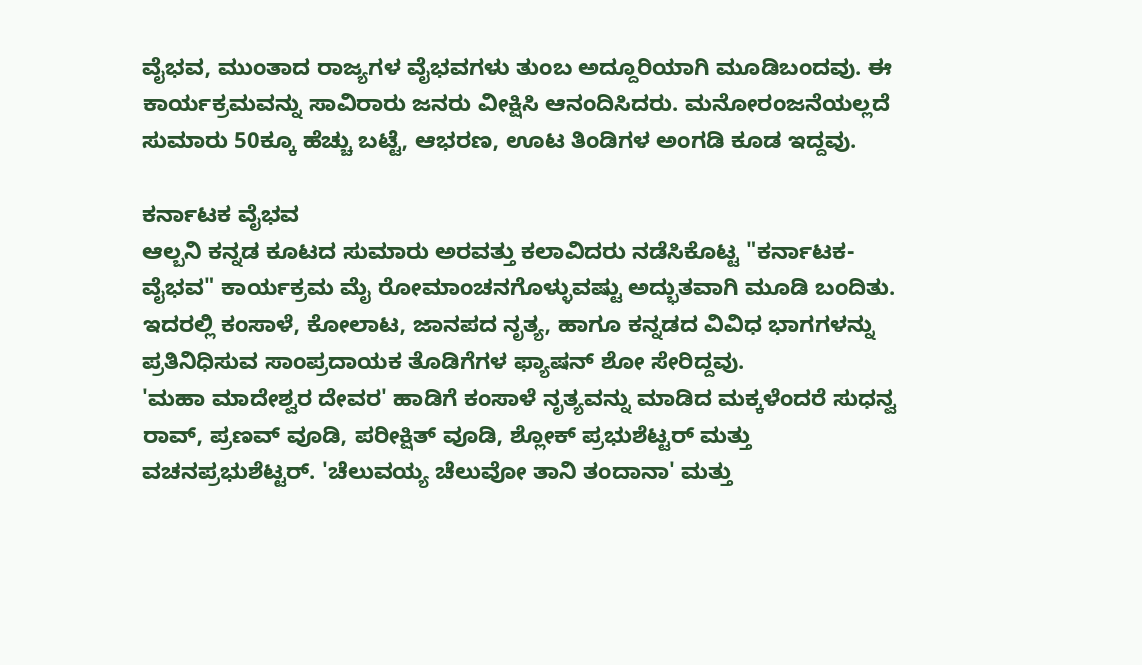ವೈಭವ, ಮುಂತಾದ ರಾಜ್ಯಗಳ ವೈಭವಗಳು ತುಂಬ ಅದ್ದೂರಿಯಾಗಿ ಮೂಡಿಬಂದವು. ಈ ಕಾರ್ಯಕ್ರಮವನ್ನು ಸಾವಿರಾರು ಜನರು ವೀಕ್ಷಿಸಿ ಆನಂದಿಸಿದರು. ಮನೋರಂಜನೆಯಲ್ಲದೆ ಸುಮಾರು 50ಕ್ಕೂ ಹೆಚ್ಚು ಬಟ್ಟೆ, ಆಭರಣ, ಊಟ ತಿಂಡಿಗಳ ಅಂಗಡಿ ಕೂಡ ಇದ್ದವು.

ಕರ್ನಾಟಕ ವೈಭವ
ಆಲ್ಬನಿ ಕನ್ನಡ ಕೂಟದ ಸುಮಾರು ಅರವತ್ತು ಕಲಾವಿದರು ನಡೆಸಿಕೊಟ್ಟ "ಕರ್ನಾಟಕ-ವೈಭವ" ಕಾರ್ಯಕ್ರಮ ಮೈ ರೋಮಾಂಚನಗೊಳ್ಳುವಷ್ಟು ಅದ್ಭುತವಾಗಿ ಮೂಡಿ ಬಂದಿತು. ಇದರಲ್ಲಿ ಕಂಸಾಳೆ, ಕೋಲಾಟ, ಜಾನಪದ ನೃತ್ಯ, ಹಾಗೂ ಕನ್ನಡದ ವಿವಿಧ ಭಾಗಗಳನ್ನು ಪ್ರತಿನಿಧಿಸುವ ಸಾಂಪ್ರದಾಯಕ ತೊಡಿಗೆಗಳ ಫ್ಯಾಷನ್ ಶೋ ಸೇರಿದ್ದವು.
'ಮಹಾ ಮಾದೇಶ್ವರ ದೇವರ' ಹಾಡಿಗೆ ಕಂಸಾಳೆ ನೃತ್ಯವನ್ನು ಮಾಡಿದ ಮಕ್ಕಳೆಂದರೆ ಸುಧನ್ವ ರಾವ್, ಪ್ರಣವ್ ವೂಡಿ, ಪರೀಕ್ಷಿತ್ ವೂಡಿ, ಶ್ಲೋಕ್ ಪ್ರಭುಶೆಟ್ಟರ್ ಮತ್ತು ವಚನಪ್ರಭುಶೆಟ್ಟರ್. 'ಚೆಲುವಯ್ಯ ಚೆಲುವೋ ತಾನಿ ತಂದಾನಾ' ಮತ್ತು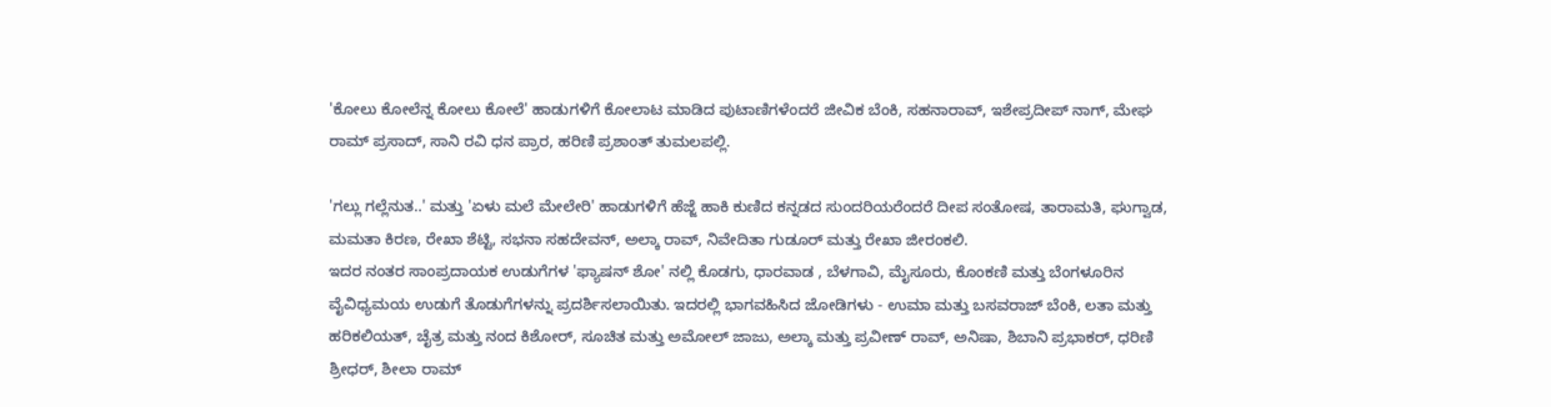'ಕೋಲು ಕೋಲೆನ್ನ ಕೋಲು ಕೋಲೆ' ಹಾಡುಗಳಿಗೆ ಕೋಲಾಟ ಮಾಡಿದ ಪುಟಾಣಿಗಳೆಂದರೆ ಜೀವಿಕ ಬೆಂಕಿ, ಸಹನಾರಾವ್, ಇಶೇಪ್ರದೀಪ್ ನಾಗ್, ಮೇಘ ರಾಮ್ ಪ್ರಸಾದ್, ಸಾನಿ ರವಿ ಧನ ಪ್ರಾರ, ಹರಿಣಿ ಪ್ರಶಾಂತ್ ತುಮಲಪಲ್ಲಿ.

'ಗಲ್ಲು ಗಲ್ಲೆನುತ..' ಮತ್ತು 'ಏಳು ಮಲೆ ಮೇಲೇರಿ' ಹಾಡುಗಳಿಗೆ ಹೆಜ್ಜೆ ಹಾಕಿ ಕುಣಿದ ಕನ್ನಡದ ಸುಂದರಿಯರೆಂದರೆ ದೀಪ ಸಂತೋಷ, ತಾರಾಮತಿ, ಘುಗ್ವಾಡ, ಮಮತಾ ಕಿರಣ, ರೇಖಾ ಶೆಟ್ಟಿ, ಸಭನಾ ಸಹದೇವನ್, ಅಲ್ಕಾ ರಾವ್, ನಿವೇದಿತಾ ಗುಡೂರ್ ಮತ್ತು ರೇಖಾ ಜೀರಂಕಲಿ.
ಇದರ ನಂತರ ಸಾಂಪ್ರದಾಯಕ ಉಡುಗೆಗಳ 'ಫ್ಯಾಷನ್ ಶೋ' ನಲ್ಲಿ ಕೊಡಗು, ಧಾರವಾಡ , ಬೆಳಗಾವಿ, ಮೈಸೂರು, ಕೊಂಕಣಿ ಮತ್ತು ಬೆಂಗಳೂರಿನ ವೈವಿಧ್ಯಮಯ ಉಡುಗೆ ತೊಡುಗೆಗಳನ್ನು ಪ್ರದರ್ಶಿಸಲಾಯಿತು. ಇದರಲ್ಲಿ ಭಾಗವಹಿಸಿದ ಜೋಡಿಗಳು - ಉಮಾ ಮತ್ತು ಬಸವರಾಜ್ ಬೆಂಕಿ, ಲತಾ ಮತ್ತು ಹರಿಕಲಿಯತ್, ಚೈತ್ರ ಮತ್ತು ನಂದ ಕಿಶೋರ್, ಸೂಚಿತ ಮತ್ತು ಅಮೋಲ್ ಜಾಜು, ಅಲ್ಕಾ ಮತ್ತು ಪ್ರವೀಣ್ ರಾವ್, ಅನಿಷಾ, ಶಿಬಾನಿ ಪ್ರಭಾಕರ್, ಧರಿಣಿ ಶ್ರೀಧರ್, ಶೀಲಾ ರಾಮ್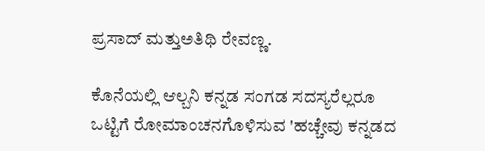ಪ್ರಸಾದ್ ಮತ್ತುಅತಿಥಿ ರೇವಣ್ಣ.

ಕೊನೆಯಲ್ಲಿ ಆಲ್ಬನಿ ಕನ್ನಡ ಸಂಗಡ ಸದಸ್ಯರೆಲ್ಲರೂ ಒಟ್ಟಿಗೆ ರೋಮಾಂಚನಗೊಳಿಸುವ 'ಹಚ್ಚೇವು ಕನ್ನಡದ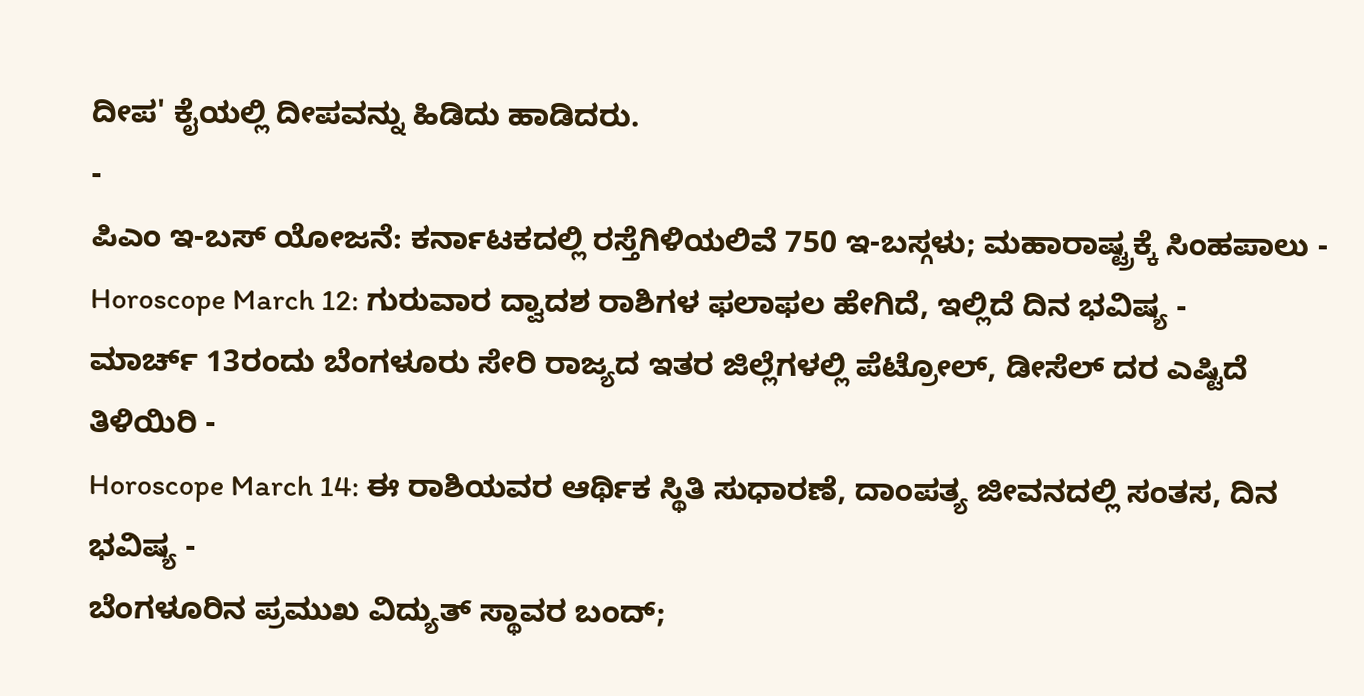ದೀಪ' ಕೈಯಲ್ಲಿ ದೀಪವನ್ನು ಹಿಡಿದು ಹಾಡಿದರು.
-
ಪಿಎಂ ಇ-ಬಸ್ ಯೋಜನೆ: ಕರ್ನಾಟಕದಲ್ಲಿ ರಸ್ತೆಗಿಳಿಯಲಿವೆ 750 ಇ-ಬಸ್ಗಳು; ಮಹಾರಾಷ್ಟ್ರಕ್ಕೆ ಸಿಂಹಪಾಲು -
Horoscope March 12: ಗುರುವಾರ ದ್ವಾದಶ ರಾಶಿಗಳ ಫಲಾಫಲ ಹೇಗಿದೆ, ಇಲ್ಲಿದೆ ದಿನ ಭವಿಷ್ಯ -
ಮಾರ್ಚ್ 13ರಂದು ಬೆಂಗಳೂರು ಸೇರಿ ರಾಜ್ಯದ ಇತರ ಜಿಲ್ಲೆಗಳಲ್ಲಿ ಪೆಟ್ರೋಲ್, ಡೀಸೆಲ್ ದರ ಎಷ್ಟಿದೆ ತಿಳಿಯಿರಿ -
Horoscope March 14: ಈ ರಾಶಿಯವರ ಆರ್ಥಿಕ ಸ್ಥಿತಿ ಸುಧಾರಣೆ, ದಾಂಪತ್ಯ ಜೀವನದಲ್ಲಿ ಸಂತಸ, ದಿನ ಭವಿಷ್ಯ -
ಬೆಂಗಳೂರಿನ ಪ್ರಮುಖ ವಿದ್ಯುತ್ ಸ್ಥಾವರ ಬಂದ್;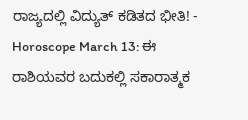ರಾಜ್ಯದಲ್ಲಿ ವಿದ್ಯುತ್ ಕಡಿತದ ಭೀತಿ! -
Horoscope March 13: ಈ ರಾಶಿಯವರ ಬದುಕಲ್ಲಿ ಸಕಾರಾತ್ಮಕ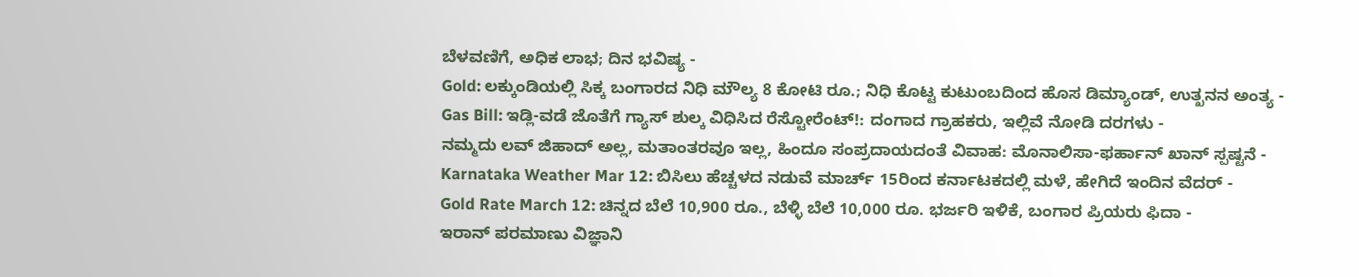ಬೆಳವಣಿಗೆ, ಅಧಿಕ ಲಾಭ; ದಿನ ಭವಿಷ್ಯ -
Gold: ಲಕ್ಕುಂಡಿಯಲ್ಲಿ ಸಿಕ್ಕ ಬಂಗಾರದ ನಿಧಿ ಮೌಲ್ಯ 8 ಕೋಟಿ ರೂ.; ನಿಧಿ ಕೊಟ್ಟ ಕುಟುಂಬದಿಂದ ಹೊಸ ಡಿಮ್ಯಾಂಡ್, ಉತ್ಖನನ ಅಂತ್ಯ -
Gas Bill: ಇಡ್ಲಿ-ವಡೆ ಜೊತೆಗೆ ಗ್ಯಾಸ್ ಶುಲ್ಕ ವಿಧಿಸಿದ ರೆಸ್ಟೋರೆಂಟ್!: ದಂಗಾದ ಗ್ರಾಹಕರು, ಇಲ್ಲಿವೆ ನೋಡಿ ದರಗಳು -
ನಮ್ಮದು ಲವ್ ಜಿಹಾದ್ ಅಲ್ಲ, ಮತಾಂತರವೂ ಇಲ್ಲ, ಹಿಂದೂ ಸಂಪ್ರದಾಯದಂತೆ ವಿವಾಹ: ಮೊನಾಲಿಸಾ-ಫರ್ಹಾನ್ ಖಾನ್ ಸ್ಪಷ್ಟನೆ -
Karnataka Weather Mar 12: ಬಿಸಿಲು ಹೆಚ್ಚಳದ ನಡುವೆ ಮಾರ್ಚ್ 15ರಿಂದ ಕರ್ನಾಟಕದಲ್ಲಿ ಮಳೆ, ಹೇಗಿದೆ ಇಂದಿನ ವೆದರ್ -
Gold Rate March 12: ಚಿನ್ನದ ಬೆಲೆ 10,900 ರೂ., ಬೆಳ್ಳಿ ಬೆಲೆ 10,000 ರೂ. ಭರ್ಜರಿ ಇಳಿಕೆ, ಬಂಗಾರ ಪ್ರಿಯರು ಫಿದಾ -
ಇರಾನ್ ಪರಮಾಣು ವಿಜ್ಞಾನಿ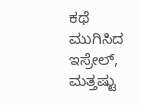ಕಥೆ ಮುಗಿಸಿದ ಇಸ್ರೇಲ್, ಮತ್ತಷ್ಟು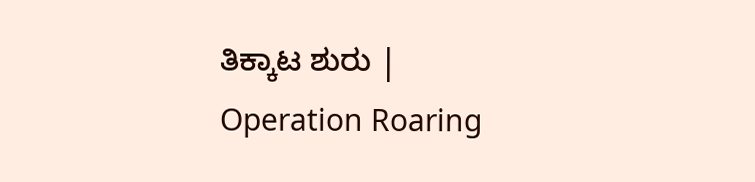ತಿಕ್ಕಾಟ ಶುರು | Operation Roaring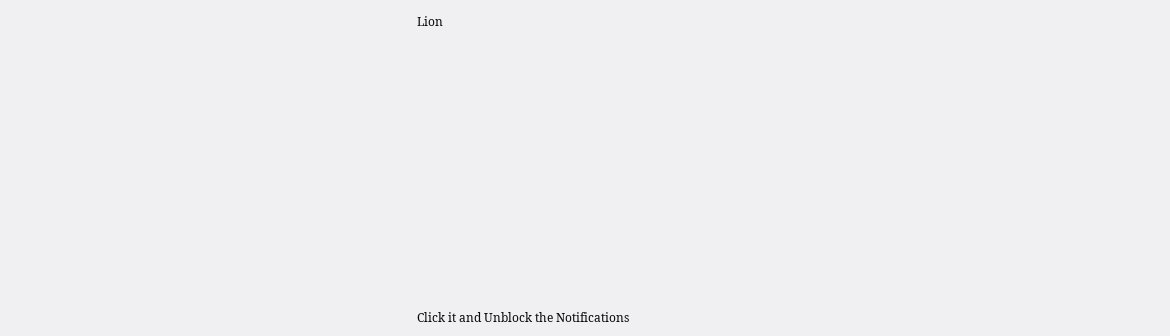Lion












Click it and Unblock the Notifications